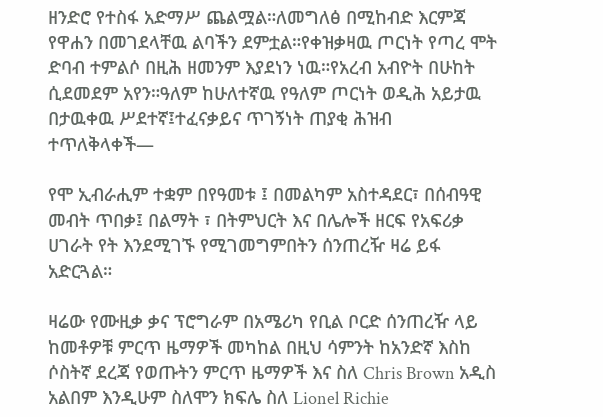ዘንድሮ የተስፋ አድማሥ ጨልሟል።ለመግለፅ በሚከብድ እርምጃ የዋሐን በመገደላቸዉ ልባችን ደምቷል።የቀዝቃዛዉ ጦርነት የጣረ ሞት ድባብ ተምልሶ በዚሕ ዘመንም እያደነን ነዉ።የአረብ አብዮት በሁከት ሲደመደም አየን።ዓለም ከሁለተኛዉ የዓለም ጦርነት ወዲሕ አይታዉ በታዉቀዉ ሥደተኛ፤ተፈናቃይና ጥገኝነት ጠያቂ ሕዝብ ተጥለቅላቀች—

የሞ ኢብራሒም ተቋም በየዓመቱ ፤ በመልካም አስተዳደር፣ በሰብዓዊ መብት ጥበቃ፤ በልማት ፣ በትምህርት እና በሌሎች ዘርፍ የአፍሪቃ ሀገራት የት እንደሚገኙ የሚገመግምበትን ሰንጠረዥ ዛሬ ይፋ አድርጓል።

ዛሬው የሙዚቃ ቃና ፕሮግራም በአሜሪካ የቢል ቦርድ ሰንጠረዥ ላይ ከመቶዎቹ ምርጥ ዜማዎች መካከል በዚህ ሳምንት ከአንድኛ እስከ ሶስትኛ ደረጃ የወጡትን ምርጥ ዜማዎች እና ስለ Chris Brown አዲስ አልበም እንዲሁም ስለሞን ክፍሌ ስለ Lionel Richie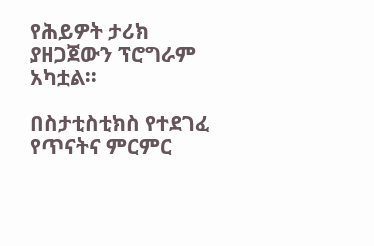የሕይዎት ታሪክ ያዘጋጀውን ፕሮግራም አካቷል፡፡

በስታቲስቲክስ የተደገፈ የጥናትና ምርምር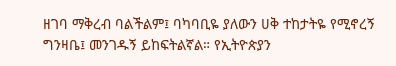ዘገባ ማቅረብ ባልችልም፤ ባካባቢዬ ያለውን ሀቅ ተከታትዬ የሚኖረኝ ግንዛቤ፤ መንገዱኝ ይከፍትልኛል። የኢትዮጵያን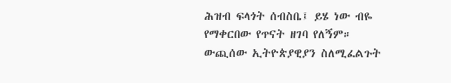ሕዝብ ፍላጎት ሰብስቤ፤ ይሄ ነው ብዬ የማቀርበው የጥናት ዘገባ የለኝም። ውጪሰው ኢትዮጵያዊያን ስለሚፈልጉት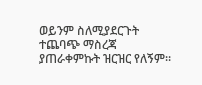ወይንም ስለሚያደርጉት ተጨባጭ ማስረጃ ያጠራቀምኩት ዝርዝር የለኝም።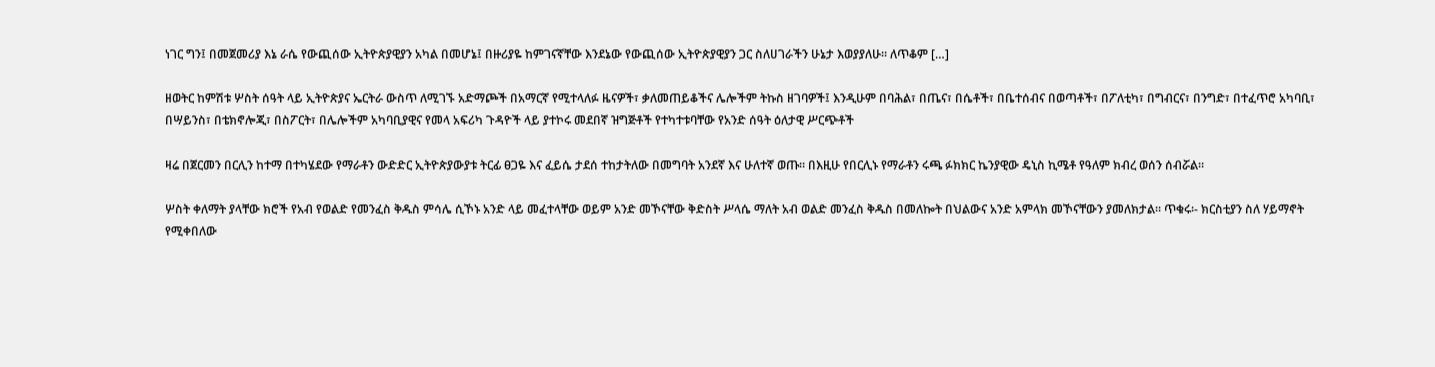ነገር ግን፤ በመጀመሪያ እኔ ራሴ የውጪሰው ኢትዮጵያዊያን አካል በመሆኔ፤ በዙሪያዬ ከምገናኛቸው እንደኔው የውጪሰው ኢትዮጵያዊያን ጋር ስለሀገራችን ሁኔታ እወያያለሁ። ለጥቆም […]

ዘወትር ከምሽቱ ሦስት ሰዓት ላይ ኢትዮጵያና ኤርትራ ውስጥ ለሚገኙ አድማጮች በአማርኛ የሚተላለፉ ዜናዎች፣ ቃለመጠይቆችና ሌሎችም ትኩስ ዘገባዎች፤ እንዲሁም በባሕል፣ በጤና፣ በሴቶች፣ በቤተሰብና በወጣቶች፣ በፖለቲካ፣ በግብርና፣ በንግድ፣ በተፈጥሮ አካባቢ፣ በሣይንስ፣ በቴክኖሎጂ፣ በስፖርት፣ በሌሎችም አካባቢያዊና የመላ አፍሪካ ጉዳዮች ላይ ያተኮሩ መደበኛ ዝግጅቶች የተካተቱባቸው የአንድ ሰዓት ዕለታዊ ሥርጭቶች

ዛሬ በጀርመን በርሊን ከተማ በተካሄደው የማራቶን ውድድር ኢትዮጵያውያቱ ትርፊ ፀጋዬ እና ፈይሴ ታደሰ ተከታትለው በመግባት አንደኛ እና ሁለተኛ ወጡ። በእዚሁ የበርሊኑ የማራቶን ሩጫ ፉክክር ኬንያዊው ዴኒስ ኪሜቶ የዓለም ክብረ ወሰን ሰብሯል።

ሦስት ቀለማት ያላቸው ክሮች የአብ የወልድ የመንፈስ ቅዱስ ምሳሌ ሲኾኑ አንድ ላይ መፈተላቸው ወይም አንድ መኾናቸው ቅድስት ሥላሴ ማለት አብ ወልድ መንፈስ ቅዱስ በመለኰት በህልውና አንድ አምላክ መኾናቸውን ያመለክታል፡፡ ጥቁሩ፡- ክርስቲያን ስለ ሃይማኖት የሚቀበለው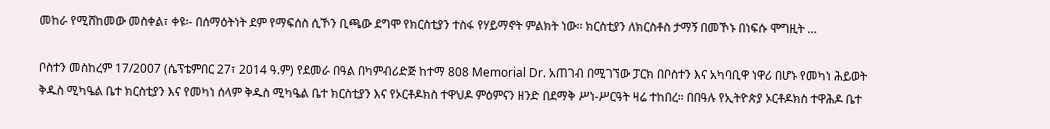መከራ የሚሸከመው መስቀል፣ ቀዩ፡- በሰማዕትነት ደም የማፍሰስ ሲኾን ቢጫው ደግሞ የክርስቲያን ተስፋ የሃይማኖት ምልክት ነው፡፡ ክርስቲያን ለክርስቶስ ታማኝ በመኾኑ በነፍሱ ሞግዚት …

ቦስተን መስከረም 17/2007 (ሴፕቴምበር 27፣ 2014 ዓ.ም) የደመራ በዓል በካምብሪድጅ ከተማ 808 Memorial Dr. አጠገብ በሚገኘው ፓርክ በቦስተን እና አካባቢዋ ነዋሪ በሆኑ የመካነ ሕይወት ቅዱስ ሚካዔል ቤተ ክርስቲያን እና የመካነ ሰላም ቅዱስ ሚካዔል ቤተ ክርስቲያን እና የኦርቶዶክስ ተዋህዶ ምዕምናን ዘንድ በደማቅ ሥነ-ሥርዓት ዛሬ ተከበረ። በበዓሉ የኢትዮጵያ ኦርቶዶክስ ተዋሕዶ ቤተ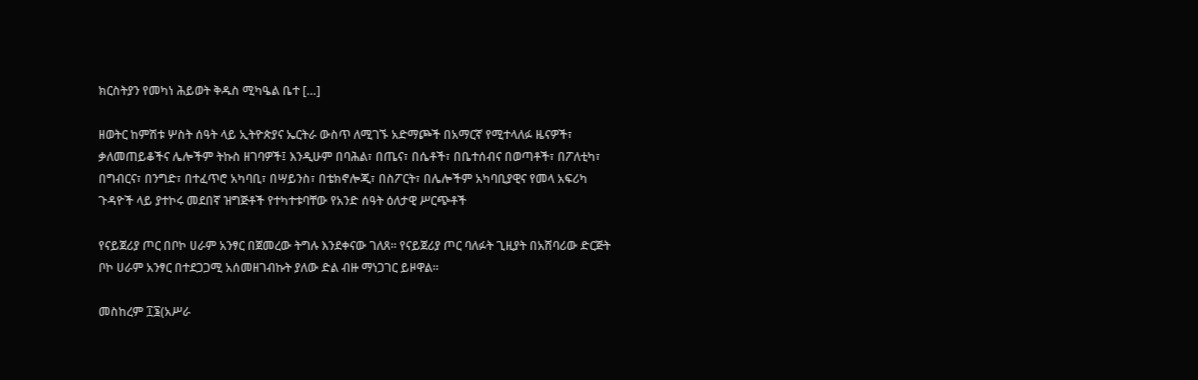ክርስትያን የመካነ ሕይወት ቅዱስ ሚካዔል ቤተ […]

ዘወትር ከምሽቱ ሦስት ሰዓት ላይ ኢትዮጵያና ኤርትራ ውስጥ ለሚገኙ አድማጮች በአማርኛ የሚተላለፉ ዜናዎች፣ ቃለመጠይቆችና ሌሎችም ትኩስ ዘገባዎች፤ እንዲሁም በባሕል፣ በጤና፣ በሴቶች፣ በቤተሰብና በወጣቶች፣ በፖለቲካ፣ በግብርና፣ በንግድ፣ በተፈጥሮ አካባቢ፣ በሣይንስ፣ በቴክኖሎጂ፣ በስፖርት፣ በሌሎችም አካባቢያዊና የመላ አፍሪካ ጉዳዮች ላይ ያተኮሩ መደበኛ ዝግጅቶች የተካተቱባቸው የአንድ ሰዓት ዕለታዊ ሥርጭቶች

የናይጀሪያ ጦር በቦኮ ሀራም አንፃር በጀመረው ትግሉ እንደቀናው ገለጸ። የናይጀሪያ ጦር ባለፉት ጊዚያት በአሸባሪው ድርጅት ቦኮ ሀራም አንፃር በተደጋጋሚ አሰመዘገብኩት ያለው ድል ብዙ ማነጋገር ይዞዋል።

መስከረም ፲፮(አሥራ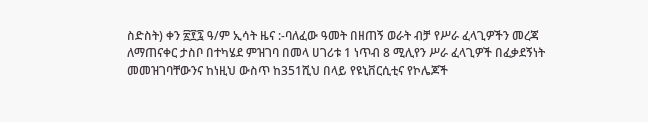ስድስት) ቀን ፳፻፯ ዓ/ም ኢሳት ዜና :-ባለፈው ዓመት በዘጠኝ ወራት ብቻ የሥራ ፈላጊዎችን መረጃ ለማጠናቀር ታስቦ በተካሄደ ምዝገባ በመላ ሀገሪቱ 1 ነጥብ 8 ሚሊየን ሥራ ፈላጊዎች በፈቃደኝነት መመዝገባቸውንና ከነዚህ ውስጥ ከ351ሺህ በላይ የዩኒቨርሲቲና የኮሌጆች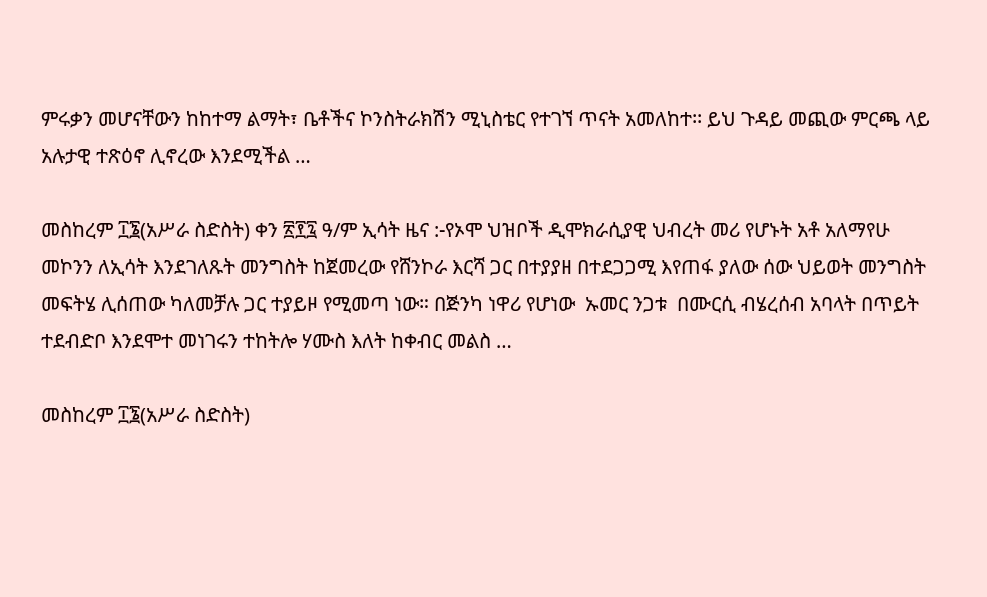ምሩቃን መሆናቸውን ከከተማ ልማት፣ ቤቶችና ኮንስትራክሽን ሚኒስቴር የተገኘ ጥናት አመለከተ፡፡ ይህ ጉዳይ መጪው ምርጫ ላይ አሉታዊ ተጽዕኖ ሊኖረው እንደሚችል …

መስከረም ፲፮(አሥራ ስድስት) ቀን ፳፻፯ ዓ/ም ኢሳት ዜና :-የኦሞ ህዝቦች ዲሞክራሲያዊ ህብረት መሪ የሆኑት አቶ አለማየሁ መኮንን ለኢሳት እንደገለጹት መንግስት ከጀመረው የሸንኮራ እርሻ ጋር በተያያዘ በተደጋጋሚ እየጠፋ ያለው ሰው ህይወት መንግስት መፍትሄ ሊሰጠው ካለመቻሉ ጋር ተያይዞ የሚመጣ ነው። በጅንካ ነዋሪ የሆነው  ኡመር ንጋቱ  በሙርሲ ብሄረሰብ አባላት በጥይት ተደብድቦ እንደሞተ መነገሩን ተከትሎ ሃሙስ እለት ከቀብር መልስ …

መስከረም ፲፮(አሥራ ስድስት)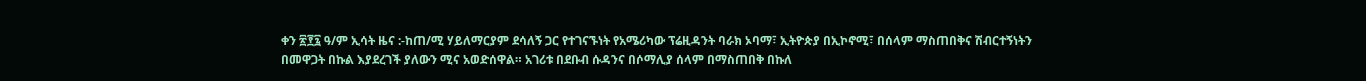ቀን ፳፻፯ ዓ/ም ኢሳት ዜና :-ከጠ/ሚ ሃይለማርያም ደሳለኝ ጋር የተገናኙነት የአሜሪካው ፕሬዚዳንት ባራክ ኦባማ፣ ኢትዮጵያ በኢኮኖሚ፣ በሰላም ማስጠበቅና ሽብርተኝነትን በመዋጋት በኩል እያደረገች ያለውን ሚና አወድሰዋል። አገሪቱ በደቡብ ሱዳንና በሶማሊያ ሰላም በማስጠበቅ በኩለ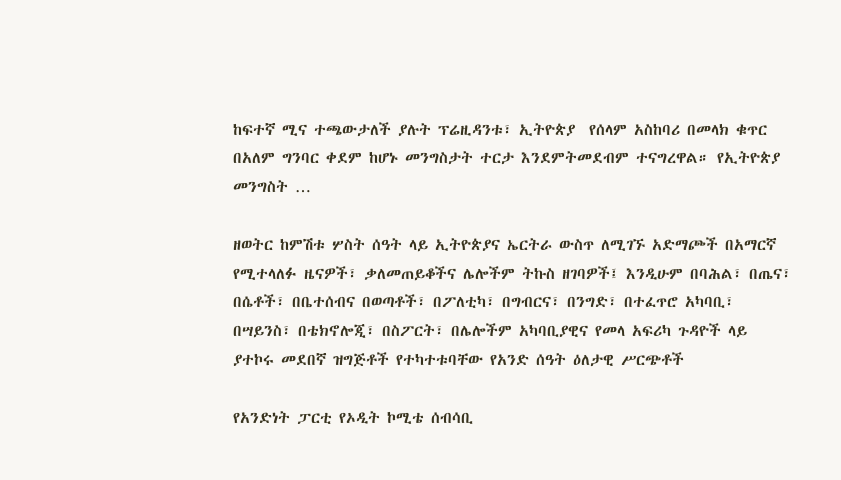ከፍተኛ ሚና ተጫውታለች ያሉት ፕሬዚዳንቱ፣ ኢትዮጵያ  የሰላም አስከባሪ በመላክ ቁጥር በአለም ግንባር ቀደም ከሆኑ መንግስታት ተርታ እንደምትመደብም ተናግረዋል። የኢትዮጵያ መንግስት …

ዘወትር ከምሽቱ ሦስት ሰዓት ላይ ኢትዮጵያና ኤርትራ ውስጥ ለሚገኙ አድማጮች በአማርኛ የሚተላለፉ ዜናዎች፣ ቃለመጠይቆችና ሌሎችም ትኩስ ዘገባዎች፤ እንዲሁም በባሕል፣ በጤና፣ በሴቶች፣ በቤተሰብና በወጣቶች፣ በፖለቲካ፣ በግብርና፣ በንግድ፣ በተፈጥሮ አካባቢ፣ በሣይንስ፣ በቴክኖሎጂ፣ በስፖርት፣ በሌሎችም አካባቢያዊና የመላ አፍሪካ ጉዳዮች ላይ ያተኮሩ መደበኛ ዝግጅቶች የተካተቱባቸው የአንድ ሰዓት ዕለታዊ ሥርጭቶች

የአንድነት ፓርቲ የኦዲት ኮሚቴ ሰብሳቢ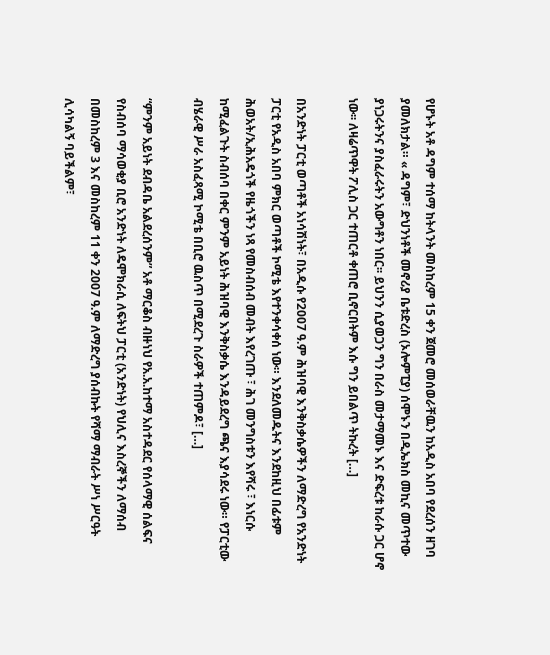የሆኑት አቶ ዳግም ተሰማ ከትላንት መስከረም 15 ቀን ጀመሮ መሰወራቸዉን ከአዲስ አበባ የደረሰን ዘገባ ያመለክታል። « ዳግም፣ ድህንነቶች መኖሪያ ቤቱድረስ (ኦሎምፒያ) ሰሞኑን በዲኤክስ መኪና መጥተው ያነጋሩትንና ያስፈራሩትን አውግቶን ነበር፡፡ ይህንን ሲያወጋን ግን በራስ መታማመኑ እና ድፍረቱ ከራሱ ጋር ሆኖ ነው፡፡ ለዛሬጥዋት ፖሊስ ጋር ተጠርቶ ቀጠሮ ቢኖርበትም እሱ ግን ይበልጥ ትኩረት […]

በአንድነት ፓርቲ ወጣቶች አነሳሽነት፣ በአዲሱ የ2007 ዓ.ም ሕዝባዊ እንቅስቃሴዎችን ለማድረግ የአንድነት ፓርቲ የአዲስ አበባ ምክር ወጣቶች ኮሚቴ እየተንቀሳቀሰ ነው። እንደለመዱትና እንደከዚህ በፊቱም ሕወአት/ኢሕአዴጎች የዜጎችን ነጻ የመስብሰብ መብት እየረገጡ ፣ ሕገ መንግስቱን እየሻሩ ፣ እነርሱ ከሚፈልጉት ስብሰባ በቀር ምንም አይነት ሕዝባዊ እንቅስቃሴ እንዳይደረግ ጫና እያሳደሩ ነው። የፓርቲው ብሄራዊ ሥራ አስፈጻሚ ኮሚቴ በቢሮ ዉስጥ በሚደረጉ ስራዎች ተጠምዶ፣ […]

“ምንም አይነት ደብዳቤ አልደረሰንም” አቶ ማርቆስ ብዙነህ የአ.አ.ከተማ አስተዳደር የሰላማዊ ሰልፍና የስብሰባ ማሳወቂያ ቢሮ አንድነት ለዴሞክራሲ ለፍትህ ፓርቲ (አንድነት) የህሊና እስረኞችን ለማሰብ በመስከረም 3 እና መስከረም 11 ቀን 2007 ዓ.ም ለማድረግ ያሰብኩት የሻማ ማብራት ሥነ ሥርዓት ሊሳካልኝ ባይችልም፣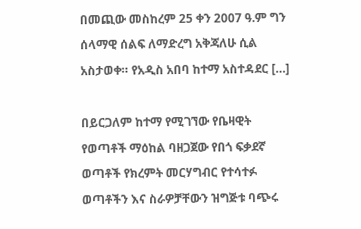በመጪው መስከረም 25 ቀን 2007 ዓ.ም ግን ሰላማዊ ሰልፍ ለማድረግ አቅጃለሁ ሲል አስታወቀ። የአዲስ አበባ ከተማ አስተዳደር […]

በይርጋለም ከተማ የሚገኘው የቤዛዊት የወጣቶች ማዕከል ባዘጋጀው የበጎ ፍቃደኛ ወጣቶች የክረምት መርሃግብር የተሳተፉ ወጣቶችን እና ስራዎቻቸውን ዝግጅቱ ባጭሩ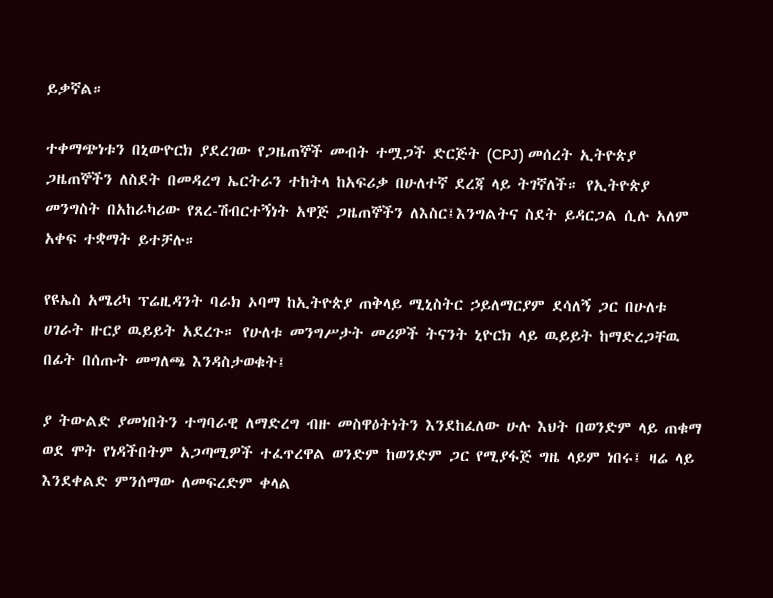ይቃኛል።

ተቀማጭነቱን በኒውዮርክ ያደረገው የጋዜጠኞች መብት ተሟጋች ድርጅት (CPJ) መሰረት ኢትዮጵያ ጋዜጠኞችን ለስደት በመዳረግ ኤርትራን ተከትላ ከአፍሪቃ በሁለተኛ ደረጃ ላይ ትገኛለች። የኢትዮጵያ መንግስት በአከራካሪው የጸረ-ሽብርተኝነት አዋጅ ጋዜጠኞችን ለእስር፤እንግልትና ስደት ይዳርጋል ሲሉ አለም አቀፍ ተቋማት ይተቻሉ።

የዩኤስ አሜሪካ ፕሬዚዳንት ባራክ ኦባማ ከኢትዮጵያ ጠቅላይ ሚኒስትር ኃይለማርያም ደሳለኝ ጋር በሁለቱ ሀገራት ዙርያ ዉይይት አደረጉ። የሁለቱ መንግሥታት መሪዎች ትናንት ኒዮርክ ላይ ዉይይት ከማድረጋቸዉ በፊት በሰጡት መግለጫ እንዳስታወቁት፤

ያ ትውልድ ያመነበትን ተግባራዊ ለማድረግ ብዙ መስዋዕትነትን እንደከፈለው ሁሉ እህት በወንድም ላይ ጠቁማ ወደ ሞት የነዳችበትም አጋጣሚዎች ተፈጥረዋል ወንድም ከወንድም ጋር የሚያፋጅ ግዜ ላይም ነበሩ፤ ዛሬ ላይ እንደቀልድ ምንሰማው ለመፍረድም ቀላል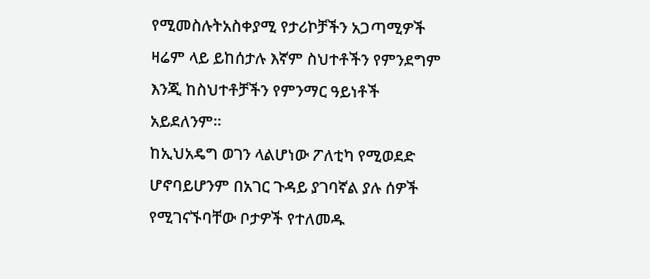የሚመስሉትአስቀያሚ የታሪኮቻችን አጋጣሚዎች ዛሬም ላይ ይከሰታሉ እኛም ስህተቶችን የምንደግም እንጂ ከስህተቶቻችን የምንማር ዓይነቶች አይደለንም፡፡
ከኢህአዴግ ወገን ላልሆነው ፖለቲካ የሚወደድ ሆኖባይሆንም በአገር ጉዳይ ያገባኛል ያሉ ሰዎች የሚገናኙባቸው ቦታዎች የተለመዱ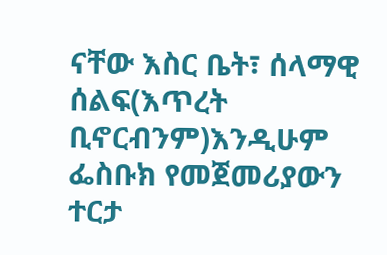ናቸው እስር ቤት፣ ሰላማዊ ሰልፍ(እጥረት ቢኖርብንም)እንዲሁም ፌስቡክ የመጀመሪያውን ተርታ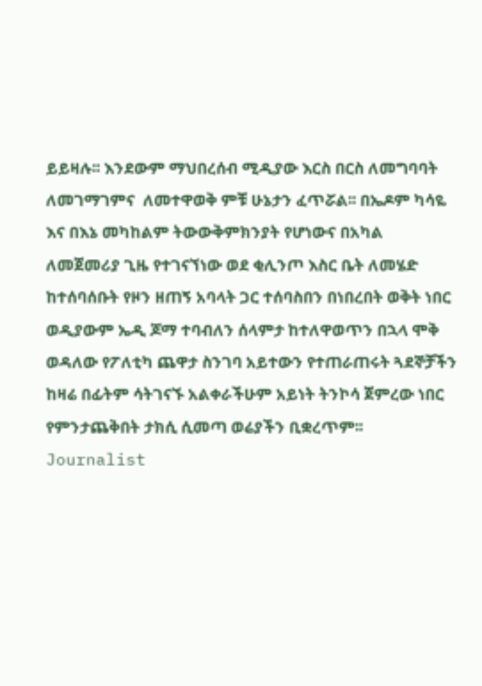ይይዛሉ፡፡ እንደውም ማህበረሰብ ሚዲያው እርስ በርስ ለመግባባት ለመገማገምና  ለመተዋወቅ ምቹ ሁኔታን ፈጥሯል፡፡ በኤዶም ካሳዬ እና በእኔ መካከልም ትውውቅምክንያት የሆነውና በአካል ለመጀመሪያ ጊዜ የተገናኘነው ወደ ቂሊንጦ እስር ቤት ለመሄድ ከተሰባሰቡት የዞን ዘጠኝ አባላት ጋር ተሰባስበን በነበረበት ወቅት ነበር ወዲያውም ኤዲ ጆማ ተባብለን ሰላምታ ከተለዋወጥን በኋላ ሞቅ ወዳለው የፖለቲካ ጨዋታ ስንገባ አይተውን የተጠራጠሩት ጓደኞቻችን ከዛሬ በፊትም ሳትገናኙ አልቀራችሁም አይነት ትንኮሳ ጀምረው ነበር የምንታጨቅበት ታክሲ ሲመጣ ወሬያችን ቢቋረጥም፡፡
Journalist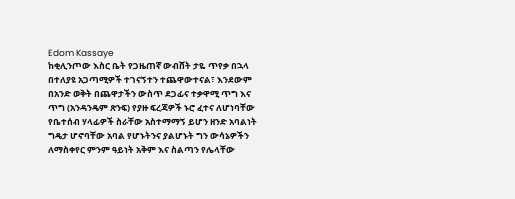Edom Kassaye
ከቂሊንጦው እስር ቤት የጋዜጠኛ ውብሸት ታዬ ጥየቃ በኋላ በተለያዩ አጋጣሚዎች ተገናኝተን ተጨዋውተናል፣ እንደውም በአንድ ወቅት በጨዋታችን ውስጥ ደጋፊና ተቃዋሚ ጥግ እና ጥግ (አንዳንዴም ጽንፍ) የያዙ ፍረጃዎች ኑሮ ፈተና ለሆነባቸው የቤተሰብ ሃላፊዎች ስራቸው አስተማማኝ ይሆን ዘንድ አባልነት ግዴታ ሆኖባቸው አባል የሆኑትንና ያልሆኑት ግን ውሳኔዎችን ለማስቀየር ምንም ዓይነት አቅም እና ስልጣን የሌላቸው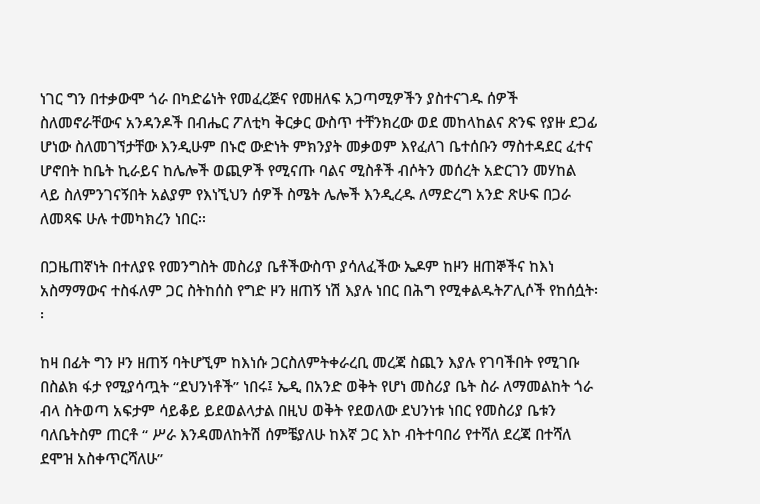ነገር ግን በተቃውሞ ጎራ በካድሬነት የመፈረጅና የመዘለፍ አጋጣሚዎችን ያስተናገዱ ሰዎች ስለመኖራቸውና አንዳንዶች በብሔር ፖለቲካ ቅርቃር ውስጥ ተቸንክረው ወደ መከላከልና ጽንፍ የያዙ ደጋፊ ሆነው ስለመገኘታቸው እንዲሁም በኑሮ ውድነት ምክንያት መቃወም እየፈለገ ቤተሰቡን ማስተዳደር ፈተና ሆኖበት ከቤት ኪራይና ከሌሎች ወጪዎች የሚናጡ ባልና ሚስቶች ብሶትን መሰረት አድርገን መሃከል ላይ ስለምንገናኝበት አልያም የእነኚህን ሰዎች ስሜት ሌሎች እንዲረዱ ለማድረግ አንድ ጽሁፍ በጋራ ለመጻፍ ሁሉ ተመካክረን ነበር፡፡

በጋዜጠኛነት በተለያዩ የመንግስት መስሪያ ቤቶችውስጥ ያሳለፈችው ኤዶም ከዞን ዘጠኞችና ከእነ አስማማውና ተስፋለም ጋር ስትከሰስ የግድ ዞን ዘጠኝ ነሽ እያሉ ነበር በሕግ የሚቀልዱትፖሊሶች የከሰሷት፡፡

ከዛ በፊት ግን ዞን ዘጠኝ ባትሆኚም ከእነሱ ጋርስለምትቀራረቢ መረጃ ስጪን እያሉ የገባችበት የሚገቡ በስልክ ፋታ የሚያሳጧት “ደህንነቶች” ነበሩ፤ ኤዲ በአንድ ወቅት የሆነ መስሪያ ቤት ስራ ለማመልከት ጎራ ብላ ስትወጣ አፍታም ሳይቆይ ይደወልላታል በዚህ ወቅት የደወለው ደህንነቱ ነበር የመስሪያ ቤቱን ባለቤትስም ጠርቶ “ ሥራ እንዳመለከትሽ ሰምቼያለሁ ከእኛ ጋር እኮ ብትተባበሪ የተሻለ ደረጃ በተሻለ ደሞዝ አስቀጥርሻለሁ”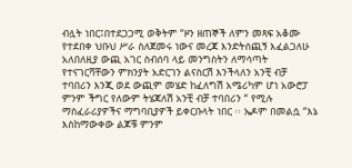ብሏት ነበር፤በተደጋጋሚ ወቅትም “ዞን ዘጠኞች ለምን መጻፍ አቆሙ የተደበቀ ህቡህ ሥራ ስለጀመሩ ነውና መረጃ እንድትሰጪኝ እፈልጋለሁ አለበለዚያ ውጪ አገር ስብሰባ ላይ መንግስትን ለማሳጣት የተናገርሻቸውን ምክንያት አድርገን ልናስርሽ እንችላለን አንቺ ብቻ ተባበሪን እንጂ ወደ ውጪም መሄድ ከፈለግሽ አሜሪካም ሆነ አውሮፓ ምንም ችግር የለውም ትሄጃለሽ አንቺ ብቻ ተባበሪን “ የሚሉ ማስፈራሪያዎችና ማግባቢያዎች ይቀርቡላት ነበር ፡፡ ኤዶም በመልሷ “እኔ እስከማውቀው ልጆቹ ምንም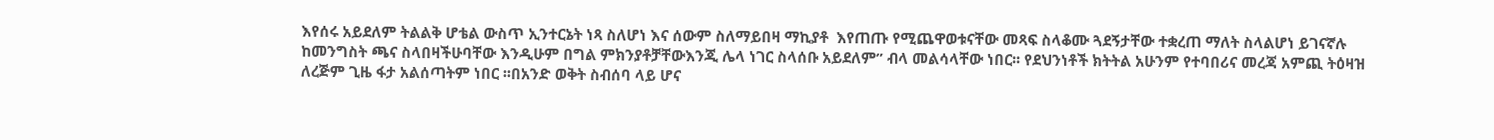እየሰሩ አይደለም ትልልቅ ሆቴል ውስጥ ኢንተርኔት ነጻ ስለሆነ እና ሰውም ስለማይበዛ ማኪያቶ  እየጠጡ የሚጨዋወቱናቸው መጻፍ ስላቆሙ ጓደኝታቸው ተቋረጠ ማለት ስላልሆነ ይገናኛሉ ከመንግስት ጫና ስላበዛችሁባቸው እንዲሁም በግል ምክንያቶቻቸውእንጂ ሌላ ነገር ስላሰቡ አይደለም” ብላ መልሳላቸው ነበር፡፡ የደህንነቶች ክትትል አሁንም የተባበሪና መረጃ አምጪ ትዕዛዝ ለረጅም ጊዜ ፋታ አልሰጣትም ነበር ፡፡በአንድ ወቅት ስብሰባ ላይ ሆና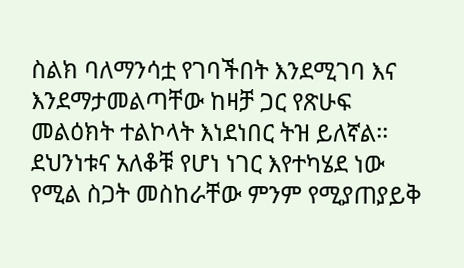ስልክ ባለማንሳቷ የገባችበት እንደሚገባ እና እንደማታመልጣቸው ከዛቻ ጋር የጽሁፍ መልዕክት ተልኮላት እነደነበር ትዝ ይለኛል፡፡
ደህንነቱና አለቆቹ የሆነ ነገር እየተካሄደ ነው የሚል ስጋት መስከራቸው ምንም የሚያጠያይቅ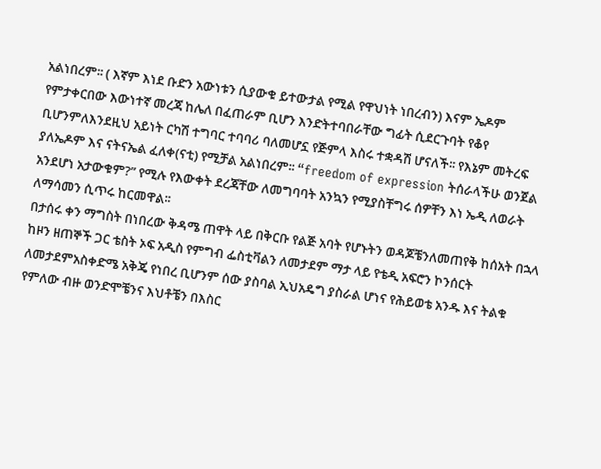አልነበረም፡፡ ( እኛም እነደ ቡድን አውነቱን ሲያውቁ ይተውታል የሚል የዋህነት ነበረብን) እናም ኤዶም የምታቀርበው እውነተኛ መረጃ ከሌለ በፈጠራም ቢሆን እንድትተባበራቸው ግፊት ሲደርጉባት የቆየ ቢሆንምለእንደዚህ አይነት ርካሽ ተግባር ተባባሪ ባለመሆኗ የጅምላ እስሩ ተቋዳሽ ሆናለች፡፡ የእኔም መትረፍ ያለኤዶም እና ናትናኤል ፈለቀ(ናቲ) የሚቻል አልነበረም፡፡ “freedom of expression ትሰራላችሁ ወንጀል አንደሆነ አታውቁም?” የሚሉ የእውቀት ደረጃቸው ለመግባባት አንኳን የሚያስቸግሩ ሰዎቸን እነ ኤዲ ለወራት ለማሳመን ሲጥሩ ከርመዋል፡፡
በታሰሩ ቀን ማግስት በነበረው ቅዳሜ ጠዋት ላይ በቅርቡ የልጅ አባት የሆኑትን ወዳጆቼንለመጠየቅ ከሰአት በኋላ ከዞን ዘጠኞች ጋር ቴስት ኦፍ አዲስ የምግብ ፌስቲቫልን ለመታደም ማታ ላይ የቴዲ አፍሮን ኮንሰርት ለመታደምአስቀድሜ አቅጄ የነበረ ቢሆንም ሰው ያስባል ኢህአዴግ ያስራል ሆነና የሕይወቴ አንዱ እና ትልቁ የምለው ብዙ ወንድሞቼንና እህቶቼን በእስር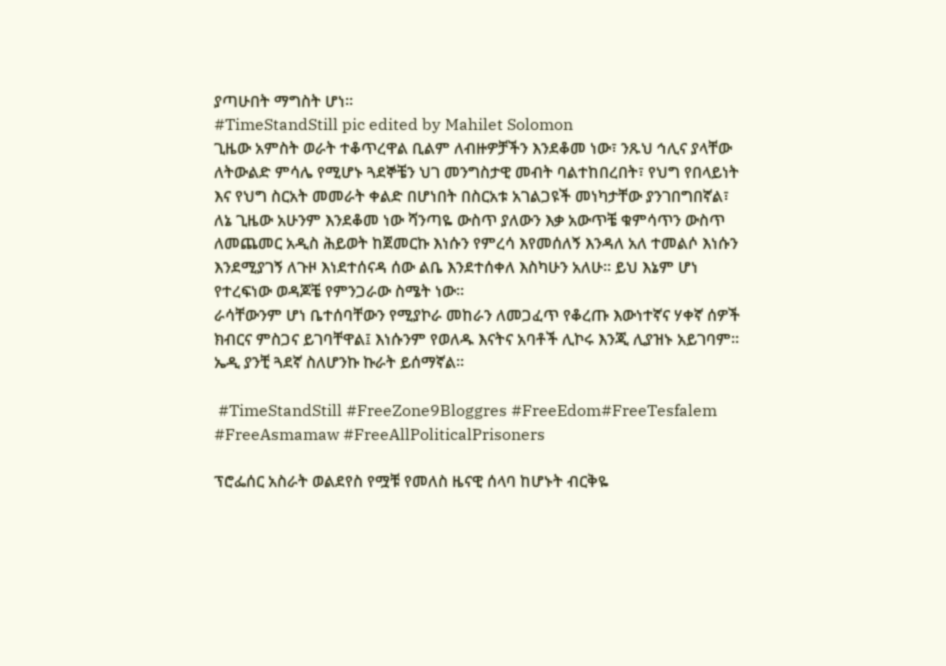ያጣሁበት ማግስት ሆነ፡፡
#TimeStandStill pic edited by Mahilet Solomon
ጊዜው አምስት ወራት ተቆጥረዋል ቢልም ለብዙዎቻችን እንደቆመ ነው፣ ንጹህ ኅሊና ያላቸው ለትውልድ ምሳሌ የሚሆኑ ጓደኞቼን ህገ መንግስታዊ መብት ባልተከበረበት፣ የህግ የበላይነት እና የህግ ስርአት መመራት ቀልድ በሆነበት በስርአቱ አገልጋዩች መነካታቸው ያንገበግበኛል፣  ለኔ ጊዜው አሁንም እንደቆመ ነው ሻንጣዬ ውስጥ ያለውን እቃ አውጥቼ ቁምሳጥን ውስጥ ለመጨመር አዲስ ሕይወት ከጀመርኩ እነሱን የምረሳ እየመሰለኝ እንዳለ አለ ተመልሶ እነሱን እንደሚያገኝ ለጉዞ እነደተሰናዳ ሰው ልቤ እንደተሰቀለ እስካሁን አለሁ፡፡ ይህ እኔም ሆነ የተረፍነው ወዳጆቼ የምንጋራው ስሜት ነው፡፡
ራሳቸውንም ሆነ ቤተሰባቸውን የሚያኮራ መከራን ለመጋፈጥ የቆረጡ እውነተኛና ሃቀኛ ሰዎች ክብርና ምስጋና ይገባቸዋል፤ እነሱንም የወለዱ እናትና አባቶች ሊኮሩ እንጂ ሊያዝኑ አይገባም፡፡
ኤዲ ያንቺ ጓደኛ ስለሆንኩ ኩራት ይሰማኛል፡፡

 #TimeStandStill #FreeZone9Bloggres #FreeEdom#FreeTesfalem #FreeAsmamaw #FreeAllPoliticalPrisoners

ፕሮፌሰር አስራት ወልደየስ የሟቹ የመለስ ዜናዊ ሰላባ ከሆኑት ብርቅዬ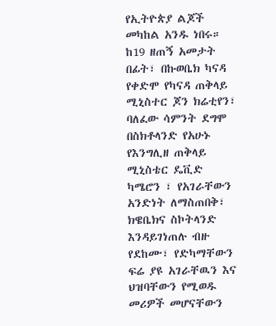የኢትዮጵያ ልጆች መካከል አንዱ ነበሩ። ከ19 ዘጠኝ አመታት በፊት፣ በኩወቤክ ካናዳ የቀድሞ የካናዳ ጠቅላይ ሚኒስተር ጆን ክሬቲየን፣ ባለፈው ሳምንት ደግሞ በስክቶላንድ የአሁኑ የእንግሊዘ ጠቅላይ ሚኒስቴር ዴቪድ ካሜሮን ፣ የአገራቸውን አንድነት ለማስጠበቅ፣ ክዌቤክና ስኮትላንድ እንዳይገነጠሉ ብዙ የደከሙ፣ የድካማቸውን ፍሬ ያዩ አገራቸዉን እና ህዝባቸውን የሚወዱ መሪዎች መሆናቸውን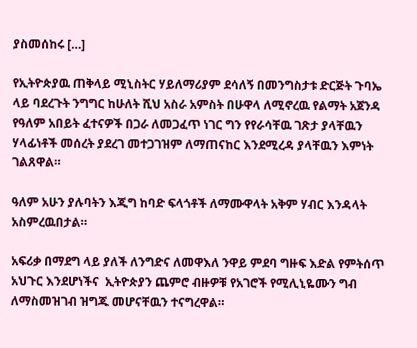ያስመሰከሩ […]

የኢትዮጵያዉ ጠቅላይ ሚኒስትር ሃይለማሪያም ደሳለኝ በመንግስታቱ ድርጅት ጉባኤ ላይ ባደረጉት ንግግር ከሁለት ሺህ አስራ አምስት በሁዋላ ለሚኖረዉ የልማት አጀንዳ የዓለም አበይት ፈተናዎች በጋራ ለመጋፈጥ ነገር ግን የየራሳቸዉ ገጽታ ያላቸዉን ሃላፊነቶች መሰረት ያደረገ መተጋገዝም ለማጠናከር እንደሚረዳ ያላቸዉን እምነት ገልጸዋል።

ዓለም አሁን ያሉባትን እጂግ ከባድ ፍላጎቶች ለማሙዋላት አቅም ሃብር እንዳላት አስምረዉበታል።

አፍሪቃ በማደግ ላይ ያለች ለንግድና ለመዋእለ ንዋይ ምደባ ግዙፍ እድል የምትሰጥ አህጉር እንደሆነችና  ኢትዮጵያን ጨምሮ ብዙዎቹ የአገሮች የሚሊኒዬሙን ግብ ለማስመዝገብ ዝግጁ መሆናቸዉን ተናግረዋል።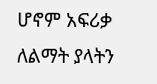ሆኖም አፍሪቃ ለልማት ያላትን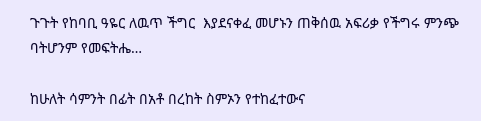ጉጉት የከባቢ ዓዬር ለዉጥ ችግር  እያደናቀፈ መሆኑን ጠቅሰዉ አፍሪቃ የችግሩ ምንጭ ባትሆንም የመፍትሔ…

ከሁለት ሳምንት በፊት በአቶ በረከት ስምኦን የተከፈተውና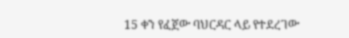15 ቀን የፈጀው ባህርዳር ላይ የተደረገው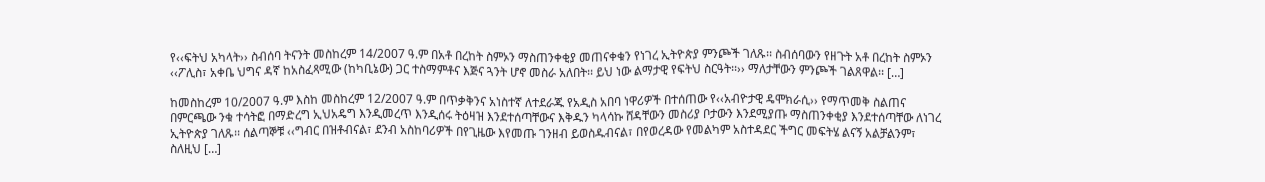የ‹‹ፍትህ አካላት›› ስብሰባ ትናንት መስከረም 14/2007 ዓ.ም በአቶ በረከት ስምኦን ማስጠንቀቂያ መጠናቀቁን የነገረ ኢትዮጵያ ምንጮች ገለጹ፡፡ ስብሰባውን የዘጉት አቶ በረከት ስምኦን ‹‹ፖሊስ፣ አቀቤ ህግና ዳኛ ከአስፈጻሚው (ከካቢኔው) ጋር ተስማምቶና እጅና ጓንት ሆኖ መስራ አለበት፡፡ ይህ ነው ልማታዊ የፍትህ ስርዓት፡፡›› ማለታቸውን ምንጮች ገልጸዋል፡፡ […]

ከመስከረም 10/2007 ዓ.ም እስከ መስከረም 12/2007 ዓ.ም በጥቃቅንና አነስተኛ ለተደራጁ የአዲስ አበባ ነዋሪዎች በተሰጠው የ‹‹አብዮታዊ ዴሞክራሲ›› የማጥመቅ ስልጠና በምርጫው ንቁ ተሳትፎ በማድረግ ኢህአዴግ እንዲመረጥ እንዲሰሩ ትዕዛዝ እንደተሰጣቸውና እቅዱን ካላሳኩ ሸዳቸውን መስሪያ ቦታውን እንደሚያጡ ማስጠንቀቂያ እንደተሰጣቸው ለነገረ ኢትዮጵያ ገለጹ፡፡ ሰልጣኞቹ ‹‹ግብር በዝቶብናል፣ ደንብ አስከባሪዎች በየጊዜው እየመጡ ገንዘብ ይወስዱብናል፣ በየወረዳው የመልካም አስተዳደር ችግር መፍትሄ ልናኝ አልቻልንም፣ ስለዚህ […]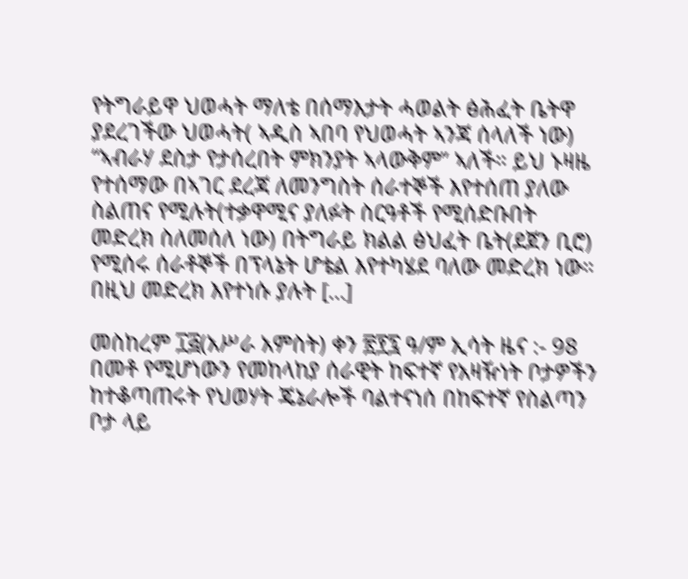የትግራይዋ ህወሓት ማለቴ በሰማእታት ሓወልት ፅሕፈት ቤትዋ ያደረገችው ህወሓት( ኣዲስ ኣበባ የህወሓት ኣንጃ ሰላለች ነው) “ኣብራሃ ደስታ የታሰረበት ምክንያት ኣላውቅም” ኣለች። ይህ ኑዛዜ የተሰማው በኣገር ደረጃ ለመንግስት ሰራተኞች እየተሰጠ ያለው ስልጠና የሚሉት(ተቃዋሚና ያለፉት ስርዓቶች የሚሰድቡበት መድረክ ስለመሰለ ነው) በትግራይ ክልል ፅህፈት ቤት(ደጀን ቢሮ) የሚሰሩ ሰራቶኞች በፕላኔት ሆቴል እየተካሄደ ባለው መድረክ ነው። በዚህ መድረክ እየተነሱ ያሉት […]

መስከረም ፲፭(አሥራ አምስት) ቀን ፳፻፯ ዓ/ም ኢሳት ዜና :- 98 በመቶ የሚሆነውን የመከላከያ ሰራዊት ከፍተኛ የአዛዥነት ቦታዎችን ከተቆጣጠሩት የህወሃት ጄኔራሎች ባልተናነሰ በከፍተኛ የስልጣን ቦታ ላይ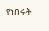የነበሩት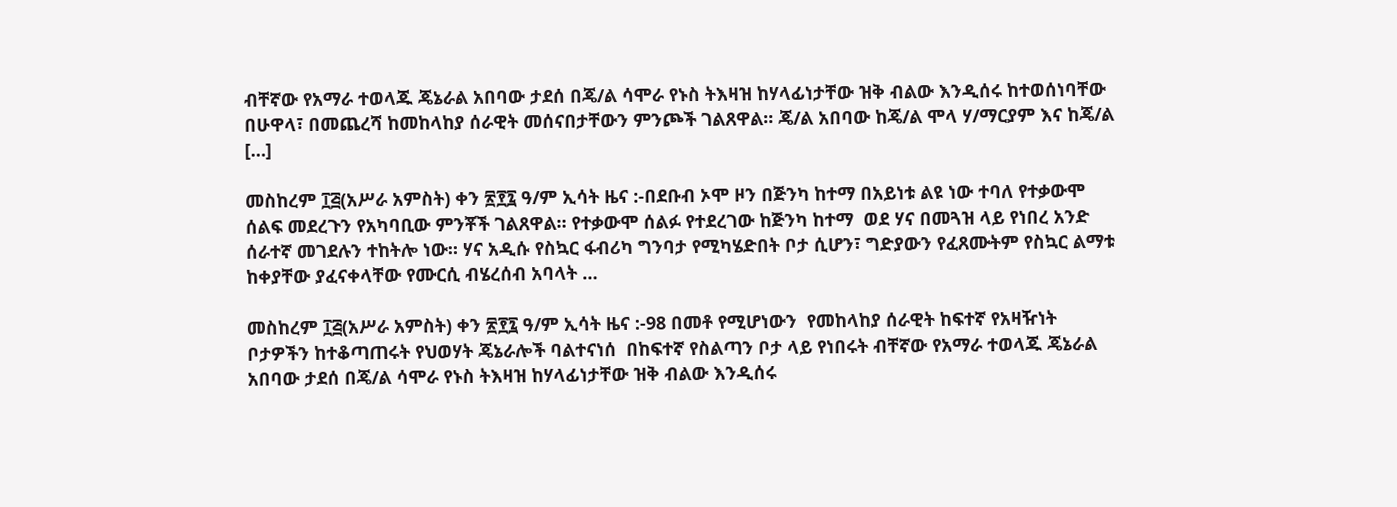ብቸኛው የአማራ ተወላጁ ጄኔራል አበባው ታደሰ በጄ/ል ሳሞራ የኑስ ትእዛዝ ከሃላፊነታቸው ዝቅ ብልው እንዲሰሩ ከተወሰነባቸው በሁዋላ፣ በመጨረሻ ከመከላከያ ሰራዊት መሰናበታቸውን ምንጮች ገልጸዋል። ጄ/ል አበባው ከጄ/ል ሞላ ሃ/ማርያም እና ከጄ/ል […]

መስከረም ፲፭(አሥራ አምስት) ቀን ፳፻፯ ዓ/ም ኢሳት ዜና :-በደቡብ ኦሞ ዞን በጅንካ ከተማ በአይነቱ ልዩ ነው ተባለ የተቃውሞ ሰልፍ መደረጉን የአካባቢው ምንቾች ገልጸዋል። የተቃውሞ ሰልፉ የተደረገው ከጅንካ ከተማ  ወደ ሃና በመጓዝ ላይ የነበረ አንድ ሰራተኛ መገደሉን ተከትሎ ነው። ሃና አዲሱ የስኳር ፋብሪካ ግንባታ የሚካሄድበት ቦታ ሲሆን፣ ግድያውን የፈጸሙትም የስኳር ልማቱ ከቀያቸው ያፈናቀላቸው የሙርሲ ብሄረሰብ አባላት …

መስከረም ፲፭(አሥራ አምስት) ቀን ፳፻፯ ዓ/ም ኢሳት ዜና :-98 በመቶ የሚሆነውን  የመከላከያ ሰራዊት ከፍተኛ የአዛዥነት ቦታዎችን ከተቆጣጠሩት የህወሃት ጄኔራሎች ባልተናነሰ  በከፍተኛ የስልጣን ቦታ ላይ የነበሩት ብቸኛው የአማራ ተወላጁ ጄኔራል አበባው ታደሰ በጄ/ል ሳሞራ የኑስ ትእዛዝ ከሃላፊነታቸው ዝቅ ብልው እንዲሰሩ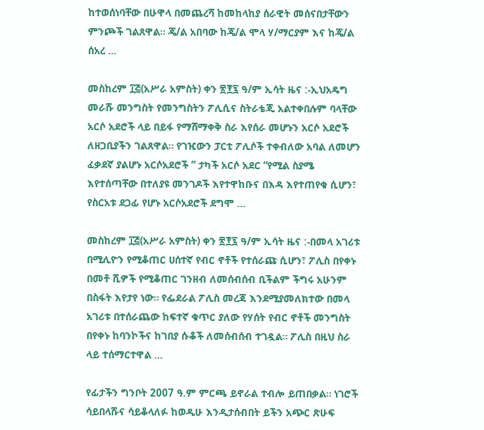ከተወሰነባቸው በሁዋላ በመጨረሻ ከመከላከያ ሰራዊት መሰናበታቸውን ምንጮች ገልጸዋል። ጄ/ል አበባው ከጄ/ል ሞላ ሃ/ማርያም እና ከጄ/ል ሰአረ …

መስከረም ፲፭(አሥራ አምስት) ቀን ፳፻፯ ዓ/ም ኢሳት ዜና :-ኢህአዴግ መራሹ መንግስት የመንግስትን ፖሊሲና ስትራቴጂ አልተቀበሉም ባላቸው አርሶ አደሮች ላይ በይፋ የማሸማቀቅ ስራ እየሰራ መሆኑን አርሶ አደሮች ለዘጋቢያችን ገልጸዋል። የገዢውን ፓርቲ ፖሊሶች ተቀብለው አባል ለመሆን ፈቃደኛ ያልሆኑ አርሶአደሮች ” ታካች አርሶ አደር “የሚል ስያሜ እየተሰጣቸው በተለያዩ መንገዶች እየተዋከቡና በእዳ እየተጠየቁ ሲሆን፣ የስርአቱ ደጋፊ የሆኑ አርሶአደሮች ደግሞ …

መስከረም ፲፭(አሥራ አምስት) ቀን ፳፻፯ ዓ/ም ኢሳት ዜና :-በመላ አገሪቱ በሚሊዮን የሚቆጠር ሀሰተኛ የብር ኖቶች የተሰራጩ ሲሆን፣ ፖሊስ በየቀኑ በመቶ ሺዎች የሚቆጠር ገንዘብ ለመሰብሰብ ቢችልም ችግሩ አሁንም በስፋት እየታየ ነው። የፌደራል ፖሊስ መረጃ እንደሚያመለክተው በመላ አገሪቱ በተሰራጨው ከፍተኛ ቁጥር ያለው የሃሰት የብር ኖቶች መንግስት በየቀኑ ከባንኮችና ከገበያ ሱቆች ለመሰብሰብ ተገዷል። ፖሊስ በዚህ ስራ ላይ ተሰማርተዋል …

የፊታችን ግንቦት 2007 ዓ.ም ምርጫ ይኖራል ተብሎ ይጠበቃል። ነገሮች ሳይበላሹና ሳይቆላለፉ ከወዲሁ እንዲታሰብበት ይችን አጭር ጽሁፍ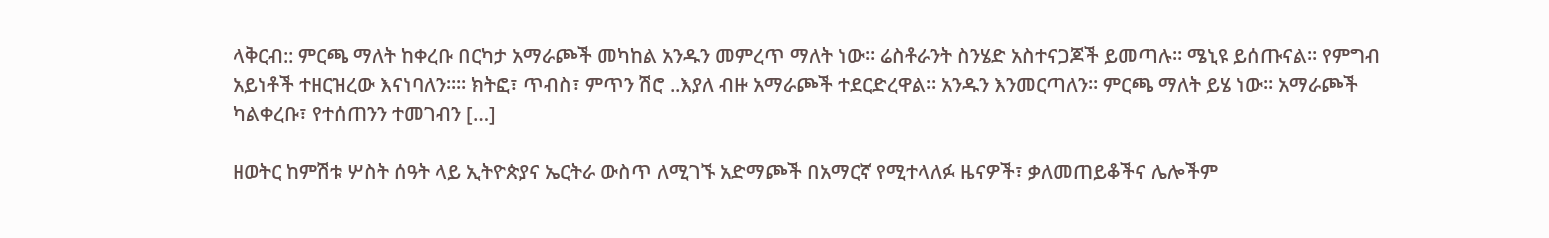ላቅርብ:: ምርጫ ማለት ከቀረቡ በርካታ አማራጮች መካከል አንዱን መምረጥ ማለት ነው። ሬስቶራንት ስንሄድ አስተናጋጆች ይመጣሉ። ሜኒዩ ይሰጡናል። የምግብ አይነቶች ተዘርዝረው እናነባለን።። ክትፎ፣ ጥብስ፣ ምጥን ሽሮ ..እያለ ብዙ አማራጮች ተደርድረዋል። አንዱን እንመርጣለን። ምርጫ ማለት ይሄ ነው። አማራጮች ካልቀረቡ፣ የተሰጠንን ተመገብን […]

ዘወትር ከምሽቱ ሦስት ሰዓት ላይ ኢትዮጵያና ኤርትራ ውስጥ ለሚገኙ አድማጮች በአማርኛ የሚተላለፉ ዜናዎች፣ ቃለመጠይቆችና ሌሎችም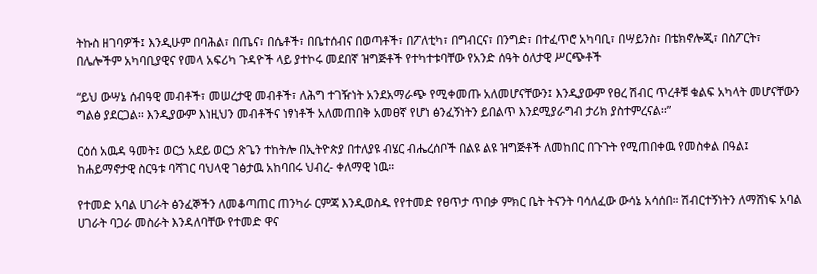ትኩስ ዘገባዎች፤ እንዲሁም በባሕል፣ በጤና፣ በሴቶች፣ በቤተሰብና በወጣቶች፣ በፖለቲካ፣ በግብርና፣ በንግድ፣ በተፈጥሮ አካባቢ፣ በሣይንስ፣ በቴክኖሎጂ፣ በስፖርት፣ በሌሎችም አካባቢያዊና የመላ አፍሪካ ጉዳዮች ላይ ያተኮሩ መደበኛ ዝግጅቶች የተካተቱባቸው የአንድ ሰዓት ዕለታዊ ሥርጭቶች

“ይህ ውሣኔ ሰብዓዊ መብቶች፣ መሠረታዊ መብቶች፣ ለሕግ ተገዥነት አንደአማራጭ የሚቀመጡ አለመሆናቸውን፤ እንዲያውም የፀረ ሽብር ጥረቶቹ ቁልፍ አካላት መሆናቸውን ግልፅ ያደርጋል፡፡ እንዲያውም እነዚህን መብቶችና ነፃነቶች አለመጠበቅ አመፀኛ የሆነ ፅንፈኝነትን ይበልጥ እንደሚያራግብ ታሪክ ያስተምረናል፡፡”

ርዕሰ አዉዳ ዓመት፤ ወርኃ አደይ ወርኃ ጽጌን ተከትሎ በኢትዮጵያ በተለያዩ ብሄር ብሔረሰቦች በልዩ ልዩ ዝግጅቶች ለመከበር በጉጉት የሚጠበቀዉ የመስቀል በዓል፤ ከሐይማኖታዊ ስርዓቱ ባሻገር ባህላዊ ገፅታዉ አከባበሩ ህብረ- ቀለማዊ ነዉ።

የተመድ አባል ሀገራት ፅንፈኞችን ለመቆጣጠር ጠንካራ ርምጃ እንዲወስዱ የየተመድ የፀጥታ ጥበቃ ምክር ቤት ትናንት ባሳለፈው ውሳኔ አሳሰበ። ሽብርተኝነትን ለማሸነፍ አባል ሀገራት ባጋራ መስራት እንዳለባቸው የተመድ ዋና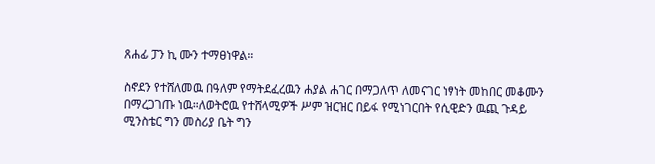ጸሐፊ ፓን ኪ ሙን ተማፀነዋል።

ስኖደን የተሸለመዉ በዓለም የማትደፈረዉን ሐያል ሐገር በማጋለጥ ለመናገር ነፃነት መከበር መቆሙን በማረጋገጡ ነዉ።ለወትሮዉ የተሸላሚዎች ሥም ዝርዝር በይፋ የሚነገርበት የሲዊድን ዉጪ ጉዳይ ሚንስቴር ግን መስሪያ ቤት ግን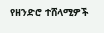የዘንድሮ ተሸላሚዎች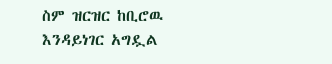ስም ዝርዝር ከቢሮዉ እንዳይነገር አግዷል